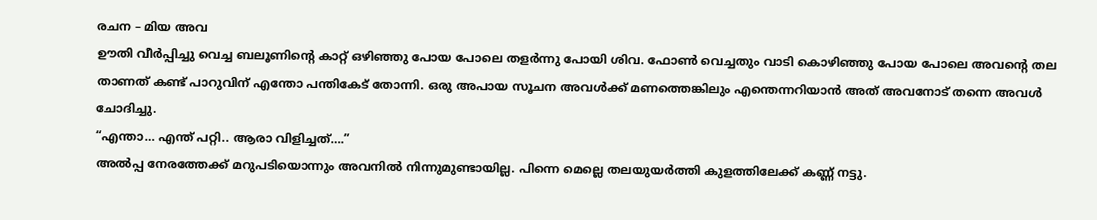രചന – മിയ അവ
ഊതി വീർപ്പിച്ചു വെച്ച ബലൂണിന്റെ കാറ്റ് ഒഴിഞ്ഞു പോയ പോലെ തളർന്നു പോയി ശിവ. ഫോൺ വെച്ചതും വാടി കൊഴിഞ്ഞു പോയ പോലെ അവന്റെ തല താണത് കണ്ട് പാറുവിന് എന്തോ പന്തികേട് തോന്നി. ഒരു അപായ സൂചന അവൾക്ക് മണത്തെങ്കിലും എന്തെന്നറിയാൻ അത് അവനോട് തന്നെ അവൾ ചോദിച്ചു.
“എന്താ… എന്ത് പറ്റി.. ആരാ വിളിച്ചത്….”
അൽപ്പ നേരത്തേക്ക് മറുപടിയൊന്നും അവനിൽ നിന്നുമുണ്ടായില്ല. പിന്നെ മെല്ലെ തലയുയർത്തി കുളത്തിലേക്ക് കണ്ണ് നട്ടു.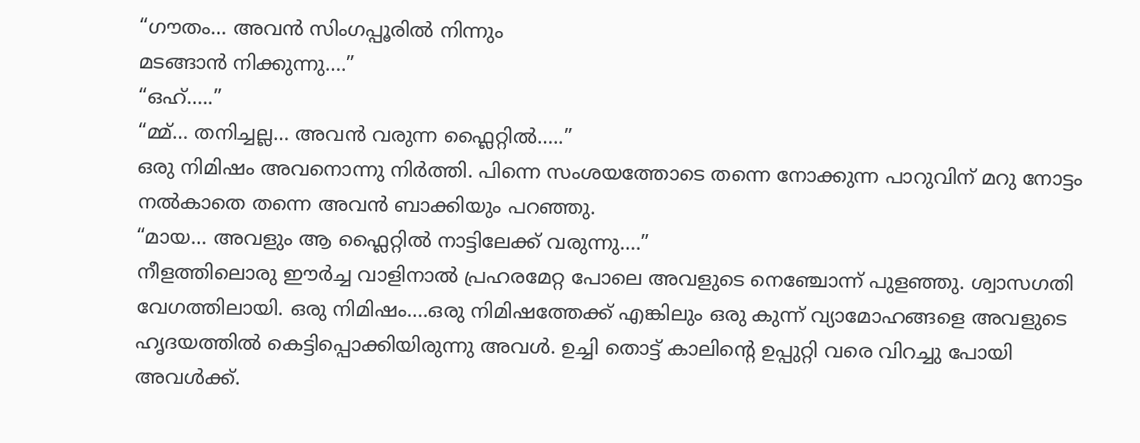“ഗൗതം… അവൻ സിംഗപ്പൂരിൽ നിന്നും
മടങ്ങാൻ നിക്കുന്നു….”
“ഒഹ്…..”
“മ്മ്… തനിച്ചല്ല… അവൻ വരുന്ന ഫ്ലൈറ്റിൽ…..”
ഒരു നിമിഷം അവനൊന്നു നിർത്തി. പിന്നെ സംശയത്തോടെ തന്നെ നോക്കുന്ന പാറുവിന് മറു നോട്ടം നൽകാതെ തന്നെ അവൻ ബാക്കിയും പറഞ്ഞു.
“മായ… അവളും ആ ഫ്ലൈറ്റിൽ നാട്ടിലേക്ക് വരുന്നു….”
നീളത്തിലൊരു ഈർച്ച വാളിനാൽ പ്രഹരമേറ്റ പോലെ അവളുടെ നെഞ്ചോന്ന് പുളഞ്ഞു. ശ്വാസഗതി വേഗത്തിലായി. ഒരു നിമിഷം….ഒരു നിമിഷത്തേക്ക് എങ്കിലും ഒരു കുന്ന് വ്യാമോഹങ്ങളെ അവളുടെ ഹൃദയത്തിൽ കെട്ടിപ്പൊക്കിയിരുന്നു അവൾ. ഉച്ചി തൊട്ട് കാലിന്റെ ഉപ്പുറ്റി വരെ വിറച്ചു പോയി അവൾക്ക്.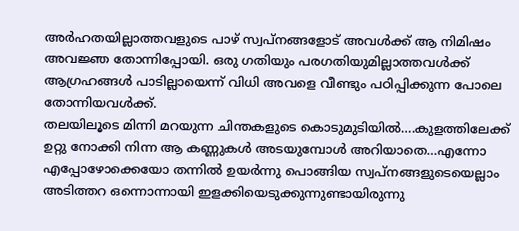അർഹതയില്ലാത്തവളുടെ പാഴ് സ്വപ്നങ്ങളോട് അവൾക്ക് ആ നിമിഷം അവജ്ഞ തോന്നിപ്പോയി. ഒരു ഗതിയും പരഗതിയുമില്ലാത്തവൾക്ക് ആഗ്രഹങ്ങൾ പാടില്ലായെന്ന് വിധി അവളെ വീണ്ടും പഠിപ്പിക്കുന്ന പോലെ തോന്നിയവൾക്ക്.
തലയിലൂടെ മിന്നി മറയുന്ന ചിന്തകളുടെ കൊടുമുടിയിൽ….കുളത്തിലേക്ക് ഉറ്റു നോക്കി നിന്ന ആ കണ്ണുകൾ അടയുമ്പോൾ അറിയാതെ…എന്നോ എപ്പോഴോക്കെയോ തന്നിൽ ഉയർന്നു പൊങ്ങിയ സ്വപ്നങ്ങളുടെയെല്ലാം അടിത്തറ ഒന്നൊന്നായി ഇളക്കിയെടുക്കുന്നുണ്ടായിരുന്നു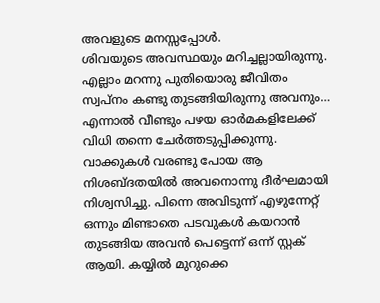അവളുടെ മനസ്സപ്പോൾ.
ശിവയുടെ അവസ്ഥയും മറിച്ചല്ലായിരുന്നു. എല്ലാം മറന്നു പുതിയൊരു ജീവിതം സ്വപ്നം കണ്ടു തുടങ്ങിയിരുന്നു അവനും… എന്നാൽ വീണ്ടും പഴയ ഓർമകളിലേക്ക് വിധി തന്നെ ചേർത്തടുപ്പിക്കുന്നു. വാക്കുകൾ വരണ്ടു പോയ ആ നിശബ്ദതയിൽ അവനൊന്നു ദീർഘമായി നിശ്വസിച്ചു. പിന്നെ അവിടുന്ന് എഴുന്നേറ്റ് ഒന്നും മിണ്ടാതെ പടവുകൾ കയറാൻ തുടങ്ങിയ അവൻ പെട്ടെന്ന് ഒന്ന് സ്റ്റക് ആയി. കയ്യിൽ മുറുക്കെ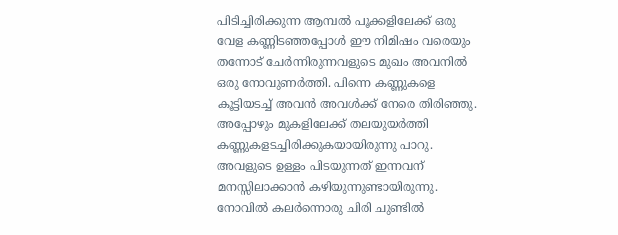പിടിച്ചിരിക്കുന്ന ആമ്പൽ പൂക്കളിലേക്ക് ഒരു വേള കണ്ണിടഞ്ഞപ്പോൾ ഈ നിമിഷം വരെയും തന്നോട് ചേർന്നിരുന്നവളുടെ മുഖം അവനിൽ ഒരു നോവുണർത്തി. പിന്നെ കണ്ണുകളെ കൂട്ടിയടച്ച് അവൻ അവൾക്ക് നേരെ തിരിഞ്ഞു. അപ്പോഴും മുകളിലേക്ക് തലയുയർത്തി കണ്ണുകളടച്ചിരിക്കുകയായിരുന്നു പാറു.
അവളുടെ ഉള്ളം പിടയുന്നത് ഇന്നവന് മനസ്സിലാക്കാൻ കഴിയുന്നുണ്ടായിരുന്നു. നോവിൽ കലർന്നൊരു ചിരി ചുണ്ടിൽ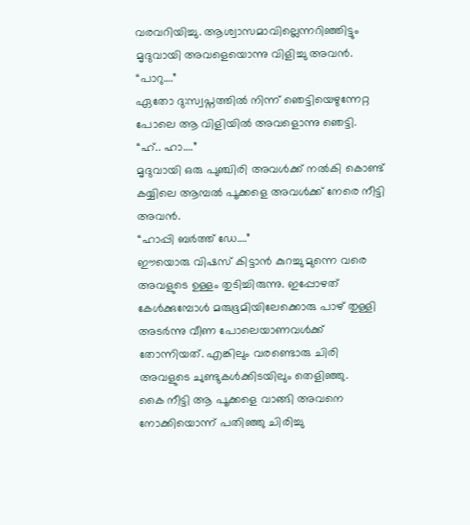വരവറിയിച്ചു. ആശ്വാസമാവില്ലെന്നറിഞ്ഞിട്ടും മൃദുവായി അവളെയൊന്നു വിളിച്ചു അവൻ.
“പാറു….”
ഏതോ ദു:സ്വപ്നത്തിൽ നിന്ന് ഞെട്ടിയെഴുന്നേറ്റ പോലെ ആ വിളിയിൽ അവളൊന്നു ഞെട്ടി.
“ഹ്.. ഹാ….”
മൃദുവായി ഒരു പുഞ്ചിരി അവൾക്ക് നൽകി കൊണ്ട് കയ്യിലെ ആമ്പൽ പൂക്കളെ അവൾക്ക് നേരെ നീട്ടി അവൻ.
“ഹാപ്പി ബർത്ത് ഡേ….”
ഈയൊരു വിഷസ് കിട്ടാൻ കുറച്ചു മുന്നെ വരെ അവളുടെ ഉള്ളം തുടിച്ചിരുന്നു. ഇപ്പോഴത് കേൾക്കുമ്പോൾ മരുഭൂമിയിലേക്കൊരു പാഴ് തുള്ളി അടർന്നു വീണ പോലെയാണവൾക്ക് തോന്നിയത്. എങ്കിലും വരണ്ടൊരു ചിരി അവളുടെ ചുണ്ടുകൾക്കിടയിലും തെളിഞ്ഞു.
കൈ നീട്ടി ആ പൂക്കളെ വാങ്ങി അവനെ
നോക്കിയൊന്ന് പതിഞ്ഞു ചിരിച്ചു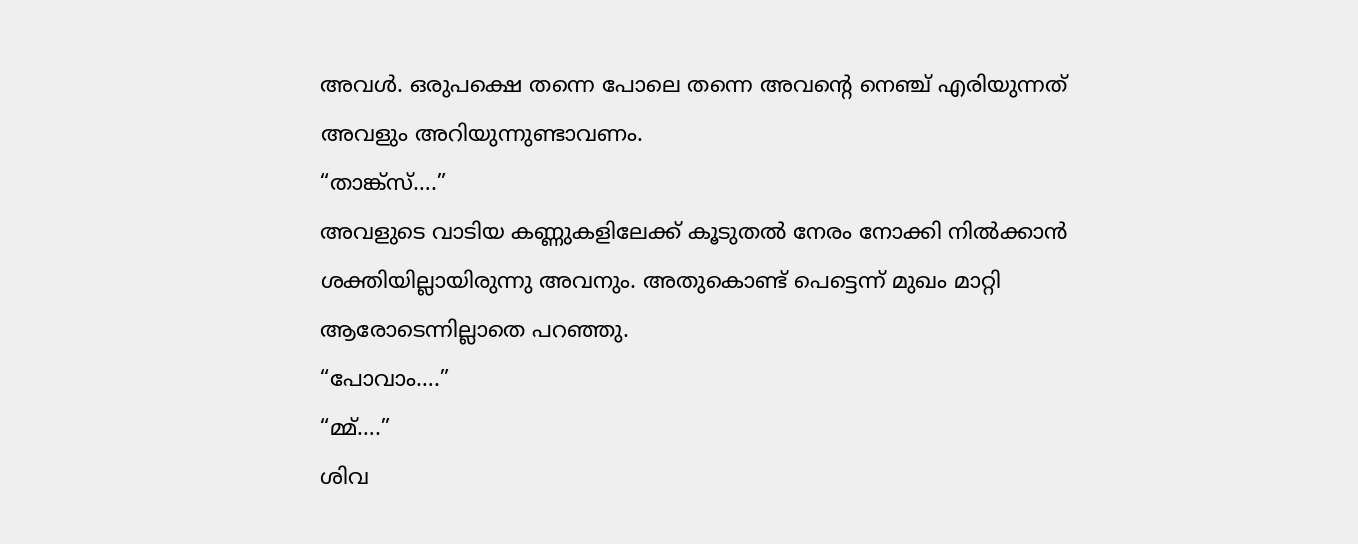അവൾ. ഒരുപക്ഷെ തന്നെ പോലെ തന്നെ അവന്റെ നെഞ്ച് എരിയുന്നത് അവളും അറിയുന്നുണ്ടാവണം.
“താങ്ക്സ്….”
അവളുടെ വാടിയ കണ്ണുകളിലേക്ക് കൂടുതൽ നേരം നോക്കി നിൽക്കാൻ ശക്തിയില്ലായിരുന്നു അവനും. അതുകൊണ്ട് പെട്ടെന്ന് മുഖം മാറ്റി ആരോടെന്നില്ലാതെ പറഞ്ഞു.
“പോവാം….”
“മ്മ്….”
ശിവ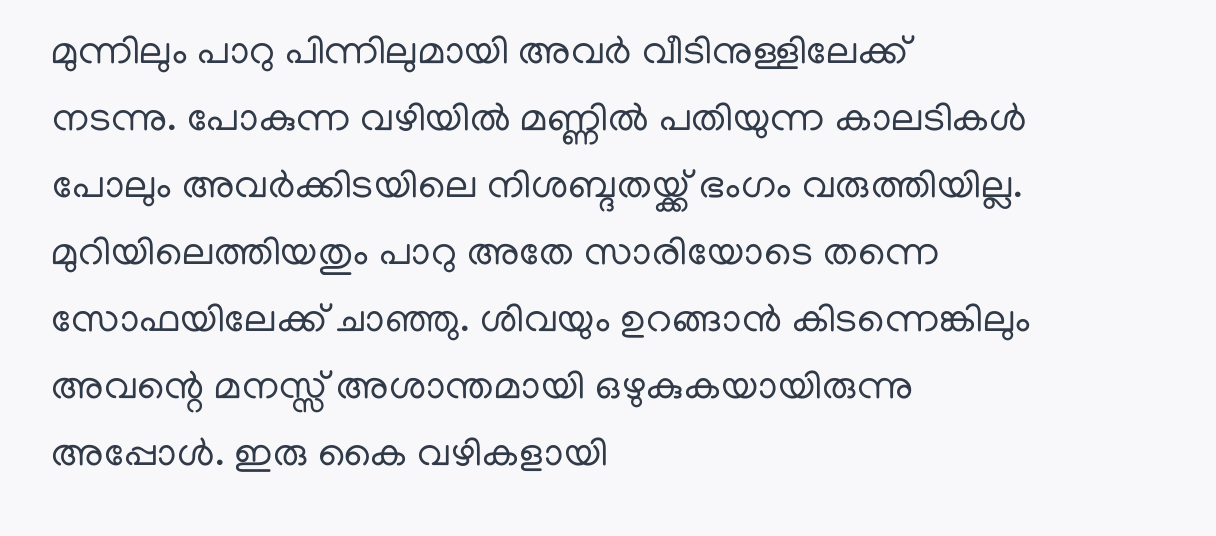മുന്നിലും പാറു പിന്നിലുമായി അവർ വീടിനുള്ളിലേക്ക് നടന്നു. പോകുന്ന വഴിയിൽ മണ്ണിൽ പതിയുന്ന കാലടികൾ പോലും അവർക്കിടയിലെ നിശബ്ദതയ്ക്ക് ഭംഗം വരുത്തിയില്ല.
മുറിയിലെത്തിയതും പാറു അതേ സാരിയോടെ തന്നെ സോഫയിലേക്ക് ചാഞ്ഞു. ശിവയും ഉറങ്ങാൻ കിടന്നെങ്കിലും അവന്റെ മനസ്സ് അശാന്തമായി ഒഴുകുകയായിരുന്നു അപ്പോൾ. ഇരു കൈ വഴികളായി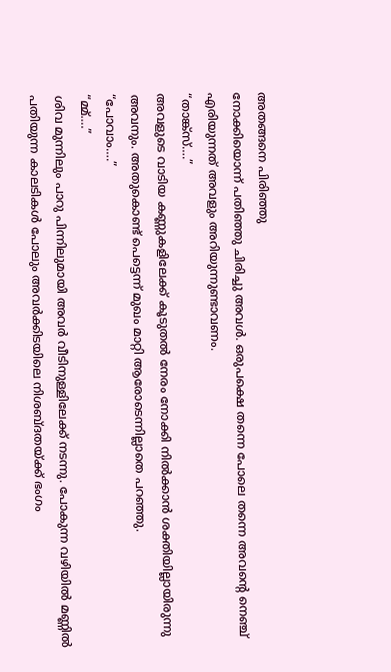അതങ്ങനെ പിരിഞ്ഞു
നോക്കിയൊന്ന് പതിഞ്ഞു ചിരിച്ചു അവൾ. ഒരുപക്ഷെ തന്നെ പോലെ തന്നെ അവന്റെ നെഞ്ച് എരിയുന്നത് അവളും അറിയുന്നുണ്ടാവണം.
“താങ്ക്സ്….”
അവളുടെ വാടിയ കണ്ണുകളിലേക്ക് കൂടുതൽ നേരം നോക്കി നിൽക്കാൻ ശക്തിയില്ലായിരുന്നു അവനും. അതുകൊണ്ട് പെട്ടെന്ന് മുഖം മാറ്റി ആരോടെന്നില്ലാതെ പറഞ്ഞു.
“പോവാം….”
“മ്മ്….”
ശിവ മുന്നിലും പാറു പിന്നിലുമായി അവർ വീടിനുള്ളിലേക്ക് നടന്നു. പോകുന്ന വഴിയിൽ മണ്ണിൽ പതിയുന്ന കാലടികൾ പോലും അവർക്കിടയിലെ നിശബ്ദതയ്ക്ക് ഭംഗം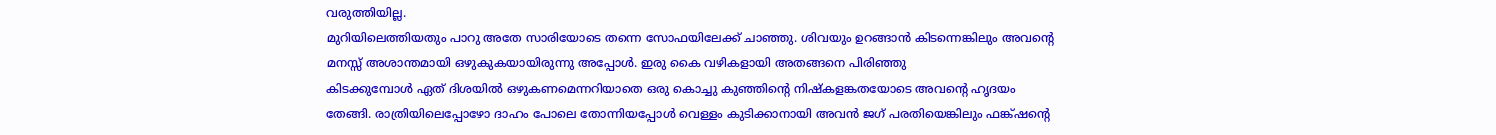വരുത്തിയില്ല.
മുറിയിലെത്തിയതും പാറു അതേ സാരിയോടെ തന്നെ സോഫയിലേക്ക് ചാഞ്ഞു. ശിവയും ഉറങ്ങാൻ കിടന്നെങ്കിലും അവന്റെ മനസ്സ് അശാന്തമായി ഒഴുകുകയായിരുന്നു അപ്പോൾ. ഇരു കൈ വഴികളായി അതങ്ങനെ പിരിഞ്ഞു
കിടക്കുമ്പോൾ ഏത് ദിശയിൽ ഒഴുകണമെന്നറിയാതെ ഒരു കൊച്ചു കുഞ്ഞിന്റെ നിഷ്കളങ്കതയോടെ അവന്റെ ഹൃദയം തേങ്ങി. രാത്രിയിലെപ്പോഴോ ദാഹം പോലെ തോന്നിയപ്പോൾ വെള്ളം കുടിക്കാനായി അവൻ ജഗ് പരതിയെങ്കിലും ഫങ്ക്ഷന്റെ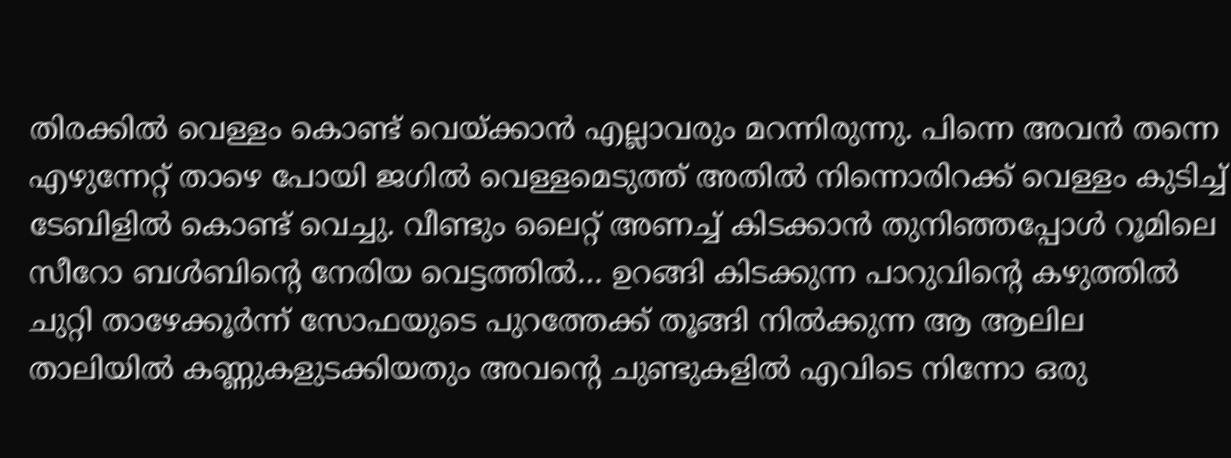തിരക്കിൽ വെള്ളം കൊണ്ട് വെയ്ക്കാൻ എല്ലാവരും മറന്നിരുന്നു. പിന്നെ അവൻ തന്നെ എഴുന്നേറ്റ് താഴെ പോയി ജഗിൽ വെള്ളമെടുത്ത് അതിൽ നിന്നൊരിറക്ക് വെള്ളം കുടിച്ച് ടേബിളിൽ കൊണ്ട് വെച്ചു. വീണ്ടും ലൈറ്റ് അണച്ച് കിടക്കാൻ തുനിഞ്ഞപ്പോൾ റൂമിലെ സീറോ ബൾബിന്റെ നേരിയ വെട്ടത്തിൽ… ഉറങ്ങി കിടക്കുന്ന പാറുവിന്റെ കഴുത്തിൽ ചുറ്റി താഴേക്കൂർന്ന് സോഫയുടെ പുറത്തേക്ക് തൂങ്ങി നിൽക്കുന്ന ആ ആലില താലിയിൽ കണ്ണുകളുടക്കിയതും അവന്റെ ചുണ്ടുകളിൽ എവിടെ നിന്നോ ഒരു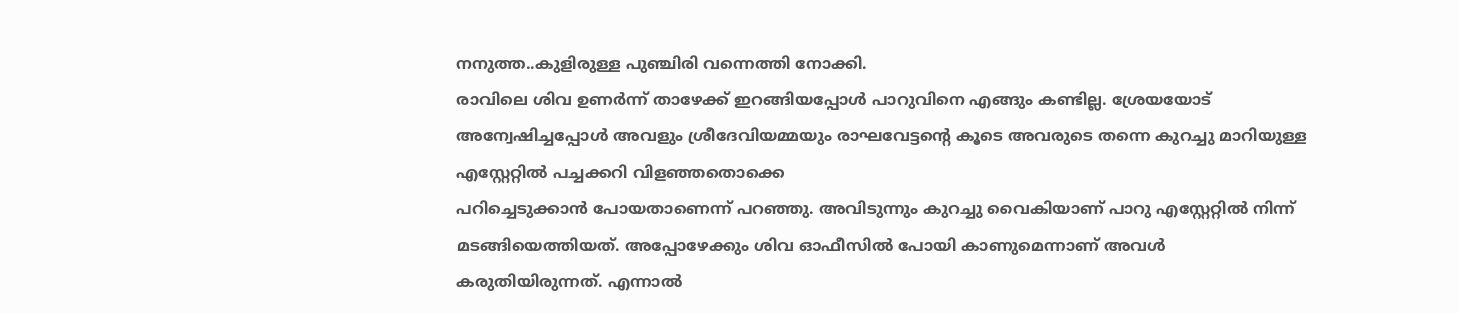നനുത്ത..കുളിരുള്ള പുഞ്ചിരി വന്നെത്തി നോക്കി.
രാവിലെ ശിവ ഉണർന്ന് താഴേക്ക് ഇറങ്ങിയപ്പോൾ പാറുവിനെ എങ്ങും കണ്ടില്ല. ശ്രേയയോട് അന്വേഷിച്ചപ്പോൾ അവളും ശ്രീദേവിയമ്മയും രാഘവേട്ടന്റെ കൂടെ അവരുടെ തന്നെ കുറച്ചു മാറിയുള്ള എസ്റ്റേറ്റിൽ പച്ചക്കറി വിളഞ്ഞതൊക്കെ
പറിച്ചെടുക്കാൻ പോയതാണെന്ന് പറഞ്ഞു. അവിടുന്നും കുറച്ചു വൈകിയാണ് പാറു എസ്റ്റേറ്റിൽ നിന്ന് മടങ്ങിയെത്തിയത്. അപ്പോഴേക്കും ശിവ ഓഫീസിൽ പോയി കാണുമെന്നാണ് അവൾ കരുതിയിരുന്നത്. എന്നാൽ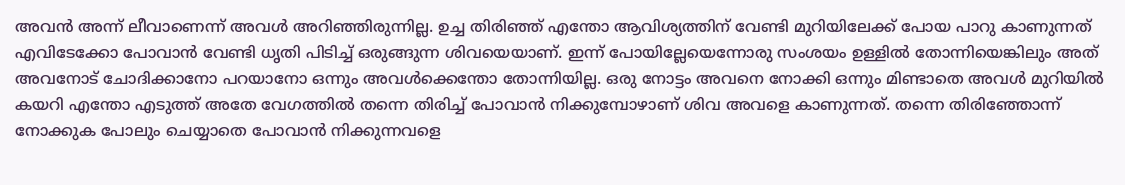അവൻ അന്ന് ലീവാണെന്ന് അവൾ അറിഞ്ഞിരുന്നില്ല. ഉച്ച തിരിഞ്ഞ് എന്തോ ആവിശ്യത്തിന് വേണ്ടി മുറിയിലേക്ക് പോയ പാറു കാണുന്നത് എവിടേക്കോ പോവാൻ വേണ്ടി ധൃതി പിടിച്ച് ഒരുങ്ങുന്ന ശിവയെയാണ്. ഇന്ന് പോയില്ലേയെന്നോരു സംശയം ഉള്ളിൽ തോന്നിയെങ്കിലും അത് അവനോട് ചോദിക്കാനോ പറയാനോ ഒന്നും അവൾക്കെന്തോ തോന്നിയില്ല. ഒരു നോട്ടം അവനെ നോക്കി ഒന്നും മിണ്ടാതെ അവൾ മുറിയിൽ കയറി എന്തോ എടുത്ത് അതേ വേഗത്തിൽ തന്നെ തിരിച്ച് പോവാൻ നിക്കുമ്പോഴാണ് ശിവ അവളെ കാണുന്നത്. തന്നെ തിരിഞ്ഞോന്ന് നോക്കുക പോലും ചെയ്യാതെ പോവാൻ നിക്കുന്നവളെ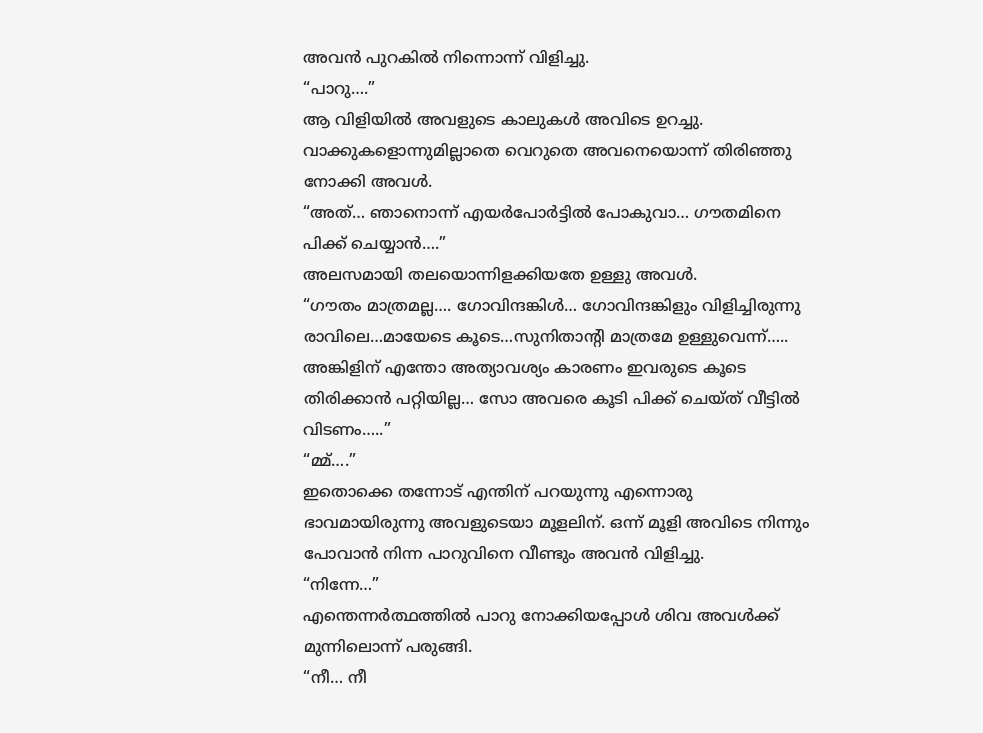അവൻ പുറകിൽ നിന്നൊന്ന് വിളിച്ചു.
“പാറു….”
ആ വിളിയിൽ അവളുടെ കാലുകൾ അവിടെ ഉറച്ചു. വാക്കുകളൊന്നുമില്ലാതെ വെറുതെ അവനെയൊന്ന് തിരിഞ്ഞു
നോക്കി അവൾ.
“അത്… ഞാനൊന്ന് എയർപോർട്ടിൽ പോകുവാ… ഗൗതമിനെ പിക്ക് ചെയ്യാൻ….”
അലസമായി തലയൊന്നിളക്കിയതേ ഉള്ളു അവൾ.
“ഗൗതം മാത്രമല്ല…. ഗോവിന്ദങ്കിൾ… ഗോവിന്ദങ്കിളും വിളിച്ചിരുന്നു രാവിലെ…മായേടെ കൂടെ…സുനിതാന്റി മാത്രമേ ഉള്ളുവെന്ന്….. അങ്കിളിന് എന്തോ അത്യാവശ്യം കാരണം ഇവരുടെ കൂടെ തിരിക്കാൻ പറ്റിയില്ല… സോ അവരെ കൂടി പിക്ക് ചെയ്ത് വീട്ടിൽ വിടണം…..”
“മ്മ്….”
ഇതൊക്കെ തന്നോട് എന്തിന് പറയുന്നു എന്നൊരു ഭാവമായിരുന്നു അവളുടെയാ മൂളലിന്. ഒന്ന് മൂളി അവിടെ നിന്നും പോവാൻ നിന്ന പാറുവിനെ വീണ്ടും അവൻ വിളിച്ചു.
“നിന്നേ…”
എന്തെന്നർത്ഥത്തിൽ പാറു നോക്കിയപ്പോൾ ശിവ അവൾക്ക് മുന്നിലൊന്ന് പരുങ്ങി.
“നീ… നീ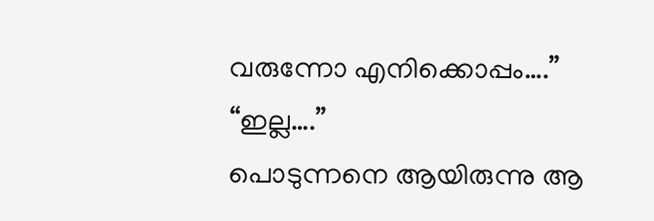വരുന്നോ എനിക്കൊപ്പം….”
“ഇല്ല….”
പൊടുന്നനെ ആയിരുന്നു ആ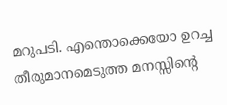മറുപടി. എന്തൊക്കെയോ ഉറച്ച തീരുമാനമെടുത്ത മനസ്സിന്റെ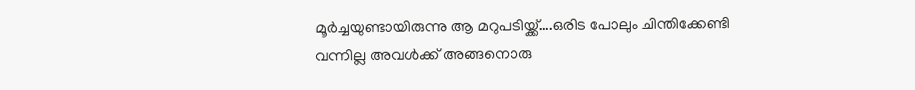മൂർച്ചയുണ്ടായിരുന്നു ആ മറുപടിയ്ക്ക്….ഒരിട പോലും ചിന്തിക്കേണ്ടി വന്നില്ല അവൾക്ക് അങ്ങനൊരു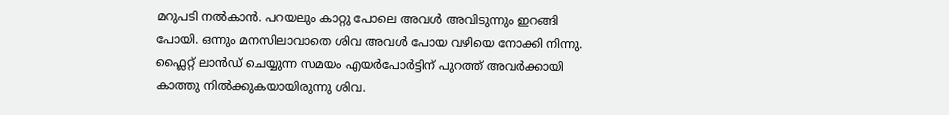മറുപടി നൽകാൻ. പറയലും കാറ്റു പോലെ അവൾ അവിടുന്നും ഇറങ്ങി പോയി. ഒന്നും മനസിലാവാതെ ശിവ അവൾ പോയ വഴിയെ നോക്കി നിന്നു.
ഫ്ലൈറ്റ് ലാൻഡ് ചെയ്യുന്ന സമയം എയർപോർട്ടിന് പുറത്ത് അവർക്കായി കാത്തു നിൽക്കുകയായിരുന്നു ശിവ.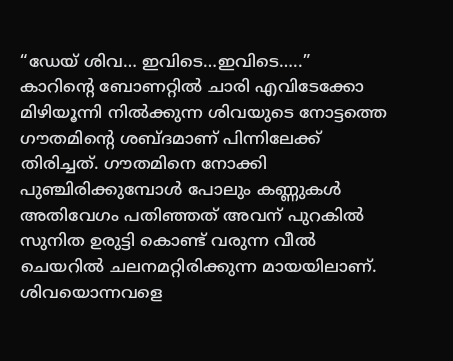“ഡേയ് ശിവ… ഇവിടെ…ഇവിടെ…..”
കാറിന്റെ ബോണറ്റിൽ ചാരി എവിടേക്കോ മിഴിയൂന്നി നിൽക്കുന്ന ശിവയുടെ നോട്ടത്തെ ഗൗതമിന്റെ ശബ്ദമാണ് പിന്നിലേക്ക് തിരിച്ചത്. ഗൗതമിനെ നോക്കി പുഞ്ചിരിക്കുമ്പോൾ പോലും കണ്ണുകൾ അതിവേഗം പതിഞ്ഞത് അവന് പുറകിൽ സുനിത ഉരുട്ടി കൊണ്ട് വരുന്ന വീൽ ചെയറിൽ ചലനമറ്റിരിക്കുന്ന മായയിലാണ്.
ശിവയൊന്നവളെ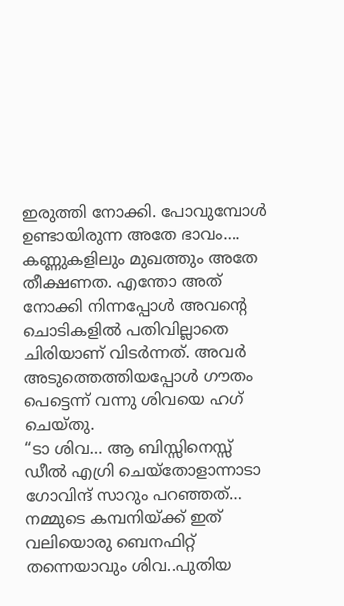ഇരുത്തി നോക്കി. പോവുമ്പോൾ ഉണ്ടായിരുന്ന അതേ ഭാവം…. കണ്ണുകളിലും മുഖത്തും അതേ തീക്ഷണത. എന്തോ അത് നോക്കി നിന്നപ്പോൾ അവന്റെ ചൊടികളിൽ പതിവില്ലാതെ ചിരിയാണ് വിടർന്നത്. അവർ അടുത്തെത്തിയപ്പോൾ ഗൗതം പെട്ടെന്ന് വന്നു ശിവയെ ഹഗ് ചെയ്തു.
“ടാ ശിവ… ആ ബിസ്സിനെസ്സ് ഡീൽ എഗ്രി ചെയ്തോളാന്നാടാ ഗോവിന്ദ് സാറും പറഞ്ഞത്… നമ്മുടെ കമ്പനിയ്ക്ക് ഇത് വലിയൊരു ബെനഫിറ്റ് തന്നെയാവും ശിവ..പുതിയ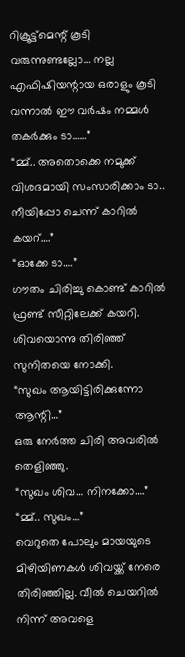റിക്രൂട്ട്മെന്റ് കൂടി വരുന്നുണ്ടല്ലോ… നല്ല എഫിഷിയന്റായ ഒരാളും കൂടി വന്നാൽ ഈ വർഷം നമ്മൾ തകർക്കും ടാ……”
“മ്മ്.. അതൊക്കെ നമുക്ക് വിശദമായി സംസാരിക്കാം ടാ.. നീയിപ്പോ ചെന്ന് കാറിൽ കയറ്….”
“ഓക്കേ ടാ….”
ഗൗതം ചിരിച്ചു കൊണ്ട് കാറിൽ ഫ്രണ്ട് സീറ്റിലേക്ക് കയറി. ശിവയൊന്നു തിരിഞ്ഞ് സുനിതയെ നോക്കി.
“സുഖം ആയിട്ടിരിക്കുന്നോ ആന്റി…”
ഒരു നേർത്ത ചിരി അവരിൽ തെളിഞ്ഞു.
“സുഖം ശിവ… നിനക്കോ….”
“മ്മ്.. സുഖം…”
വെറുതെ പോലും മായയുടെ മിഴിയിണകൾ ശിവയ്ക്ക് നേരെ തിരിഞ്ഞില്ല. വീൽ ചെയറിൽ നിന്ന് അവളെ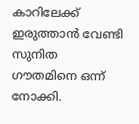കാറിലേക്ക് ഇരുത്താൻ വേണ്ടി സുനിത ഗൗതമിനെ ഒന്ന് നോക്കി.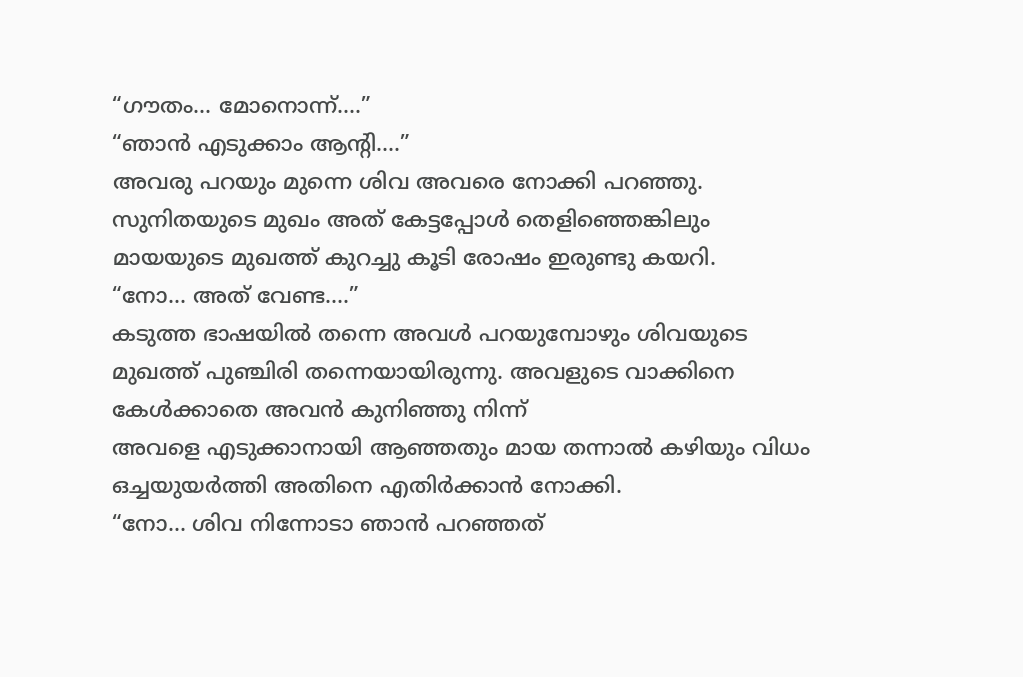“ഗൗതം… മോനൊന്ന്….”
“ഞാൻ എടുക്കാം ആന്റി….”
അവരു പറയും മുന്നെ ശിവ അവരെ നോക്കി പറഞ്ഞു. സുനിതയുടെ മുഖം അത് കേട്ടപ്പോൾ തെളിഞ്ഞെങ്കിലും മായയുടെ മുഖത്ത് കുറച്ചു കൂടി രോഷം ഇരുണ്ടു കയറി.
“നോ… അത് വേണ്ട….”
കടുത്ത ഭാഷയിൽ തന്നെ അവൾ പറയുമ്പോഴും ശിവയുടെ മുഖത്ത് പുഞ്ചിരി തന്നെയായിരുന്നു. അവളുടെ വാക്കിനെ കേൾക്കാതെ അവൻ കുനിഞ്ഞു നിന്ന്
അവളെ എടുക്കാനായി ആഞ്ഞതും മായ തന്നാൽ കഴിയും വിധം ഒച്ചയുയർത്തി അതിനെ എതിർക്കാൻ നോക്കി.
“നോ… ശിവ നിന്നോടാ ഞാൻ പറഞ്ഞത്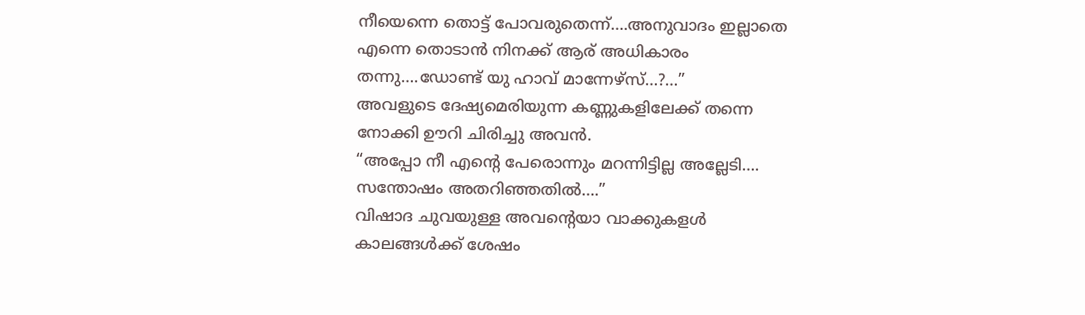നീയെന്നെ തൊട്ട് പോവരുതെന്ന്….അനുവാദം ഇല്ലാതെ എന്നെ തൊടാൻ നിനക്ക് ആര് അധികാരം തന്നു….ഡോണ്ട് യു ഹാവ് മാന്നേഴ്സ്…?…”
അവളുടെ ദേഷ്യമെരിയുന്ന കണ്ണുകളിലേക്ക് തന്നെ നോക്കി ഊറി ചിരിച്ചു അവൻ.
“അപ്പോ നീ എന്റെ പേരൊന്നും മറന്നിട്ടില്ല അല്ലേടി…. സന്തോഷം അതറിഞ്ഞതിൽ….”
വിഷാദ ചുവയുള്ള അവന്റെയാ വാക്കുകളൾ കാലങ്ങൾക്ക് ശേഷം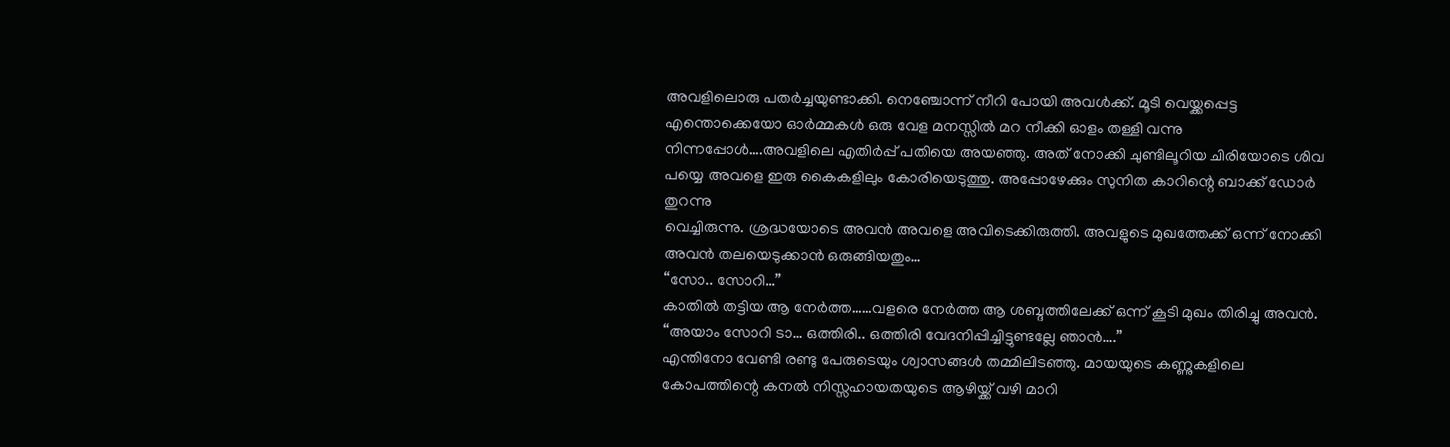അവളിലൊരു പതർച്ചയുണ്ടാക്കി. നെഞ്ചോന്ന് നീറി പോയി അവൾക്ക്. മൂടി വെയ്ക്കപ്പെട്ട എന്തൊക്കെയോ ഓർമ്മകൾ ഒരു വേള മനസ്സിൽ മറ നീക്കി ഓളം തള്ളി വന്നു നിന്നപ്പോൾ….അവളിലെ എതിർപ്പ് പതിയെ അയഞ്ഞു. അത് നോക്കി ചുണ്ടിലൂറിയ ചിരിയോടെ ശിവ പയ്യെ അവളെ ഇരു കൈകളിലും കോരിയെടുത്തു. അപ്പോഴേക്കും സുനിത കാറിന്റെ ബാക്ക് ഡോർ തുറന്നു
വെച്ചിരുന്നു. ശ്രദ്ധയോടെ അവൻ അവളെ അവിടെക്കിരുത്തി. അവളുടെ മുഖത്തേക്ക് ഒന്ന് നോക്കി അവൻ തലയെടുക്കാൻ ഒരുങ്ങിയതും…
“സോ.. സോറി…”
കാതിൽ തട്ടിയ ആ നേർത്ത……വളരെ നേർത്ത ആ ശബ്ദത്തിലേക്ക് ഒന്ന് കൂടി മുഖം തിരിച്ചു അവൻ.
“അയാം സോറി ടാ… ഒത്തിരി.. ഒത്തിരി വേദനിപ്പിച്ചിട്ടുണ്ടല്ലേ ഞാൻ….”
എന്തിനോ വേണ്ടി രണ്ടു പേരുടെയും ശ്വാസങ്ങൾ തമ്മിലിടഞ്ഞു. മായയുടെ കണ്ണുകളിലെ കോപത്തിന്റെ കനൽ നിസ്സഹായതയുടെ ആഴിയ്ക്ക് വഴി മാറി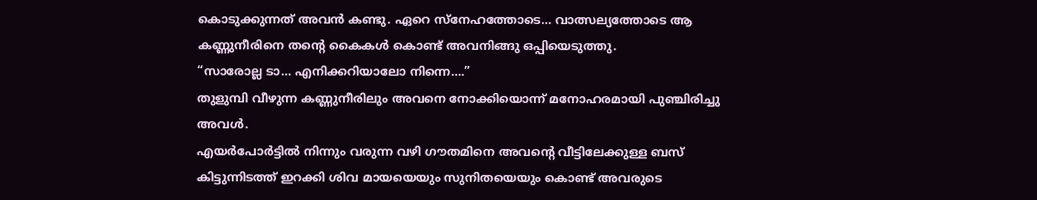കൊടുക്കുന്നത് അവൻ കണ്ടു. ഏറെ സ്നേഹത്തോടെ… വാത്സല്യത്തോടെ ആ കണ്ണുനീരിനെ തന്റെ കൈകൾ കൊണ്ട് അവനിങ്ങു ഒപ്പിയെടുത്തു.
“സാരോല്ല ടാ… എനിക്കറിയാലോ നിന്നെ….”
തുളുമ്പി വീഴുന്ന കണ്ണുനീരിലും അവനെ നോക്കിയൊന്ന് മനോഹരമായി പുഞ്ചിരിച്ചു അവൾ.
എയർപോർട്ടിൽ നിന്നും വരുന്ന വഴി ഗൗതമിനെ അവന്റെ വീട്ടിലേക്കുള്ള ബസ് കിട്ടുന്നിടത്ത് ഇറക്കി ശിവ മായയെയും സുനിതയെയും കൊണ്ട് അവരുടെ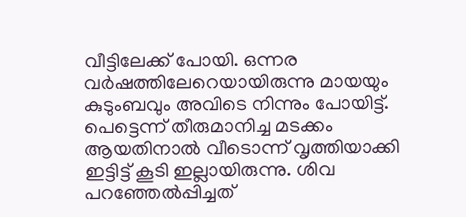വീട്ടിലേക്ക് പോയി. ഒന്നര വർഷത്തിലേറെയായിരുന്നു മായയും കുടുംബവും അവിടെ നിന്നും പോയിട്ട്. പെട്ടെന്ന് തീരുമാനിച്ച മടക്കം ആയതിനാൽ വീടൊന്ന് വൃത്തിയാക്കി ഇട്ടിട്ട് കൂടി ഇല്ലായിരുന്നു. ശിവ പറഞ്ഞേൽപ്പിച്ചത്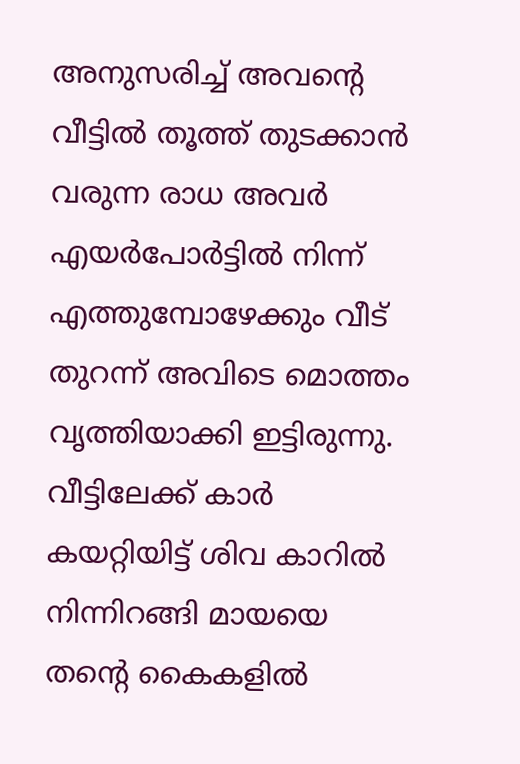അനുസരിച്ച് അവന്റെ വീട്ടിൽ തൂത്ത് തുടക്കാൻ വരുന്ന രാധ അവർ എയർപോർട്ടിൽ നിന്ന് എത്തുമ്പോഴേക്കും വീട് തുറന്ന് അവിടെ മൊത്തം വൃത്തിയാക്കി ഇട്ടിരുന്നു. വീട്ടിലേക്ക് കാർ കയറ്റിയിട്ട് ശിവ കാറിൽ നിന്നിറങ്ങി മായയെ തന്റെ കൈകളിൽ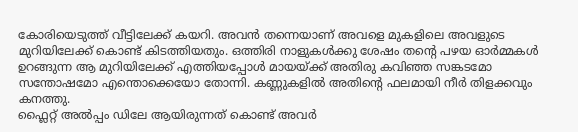കോരിയെടുത്ത് വീട്ടിലേക്ക് കയറി. അവൻ തന്നെയാണ് അവളെ മുകളിലെ അവളുടെ മുറിയിലേക്ക് കൊണ്ട് കിടത്തിയതും. ഒത്തിരി നാളുകൾക്കു ശേഷം തന്റെ പഴയ ഓർമ്മകൾ ഉറങ്ങുന്ന ആ മുറിയിലേക്ക് എത്തിയപ്പോൾ മായയ്ക്ക് അതിരു കവിഞ്ഞ സങ്കടമോ സന്തോഷമോ എന്തൊക്കെയോ തോന്നി. കണ്ണുകളിൽ അതിന്റെ ഫലമായി നീർ തിളക്കവും കനത്തു.
ഫ്ലൈറ്റ് അൽപ്പം ഡിലേ ആയിരുന്നത് കൊണ്ട് അവർ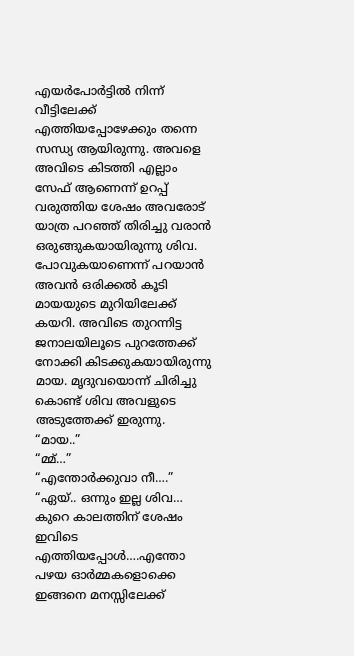എയർപോർട്ടിൽ നിന്ന് വീട്ടിലേക്ക് എത്തിയപ്പോഴേക്കും തന്നെ സന്ധ്യ ആയിരുന്നു. അവളെ അവിടെ കിടത്തി എല്ലാം സേഫ് ആണെന്ന് ഉറപ്പ് വരുത്തിയ ശേഷം അവരോട് യാത്ര പറഞ്ഞ് തിരിച്ചു വരാൻ ഒരുങ്ങുകയായിരുന്നു ശിവ. പോവുകയാണെന്ന് പറയാൻ അവൻ ഒരിക്കൽ കൂടി മായയുടെ മുറിയിലേക്ക് കയറി. അവിടെ തുറന്നിട്ട ജനാലയിലൂടെ പുറത്തേക്ക് നോക്കി കിടക്കുകയായിരുന്നു മായ. മൃദുവയൊന്ന് ചിരിച്ചു കൊണ്ട് ശിവ അവളുടെ അടുത്തേക്ക് ഇരുന്നു.
“മായ..”
“മ്മ്…”
“എന്തോർക്കുവാ നീ….”
“ഏയ്.. ഒന്നും ഇല്ല ശിവ… കുറെ കാലത്തിന് ശേഷം ഇവിടെ എത്തിയപ്പോൾ….എന്തോ പഴയ ഓർമ്മകളൊക്കെ ഇങ്ങനെ മനസ്സിലേക്ക്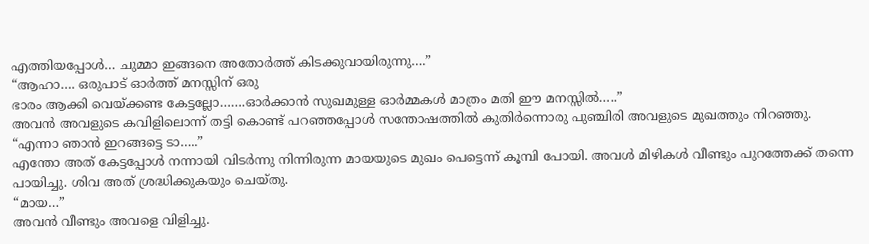എത്തിയപ്പോൾ… ചുമ്മാ ഇങ്ങനെ അതോർത്ത് കിടക്കുവായിരുന്നു….”
“ആഹാ…. ഒരുപാട് ഓർത്ത് മനസ്സിന് ഒരു
ഭാരം ആക്കി വെയ്ക്കണ്ട കേട്ടല്ലോ…….ഓർക്കാൻ സുഖമുള്ള ഓർമ്മകൾ മാത്രം മതി ഈ മനസ്സിൽ…..”
അവൻ അവളുടെ കവിളിലൊന്ന് തട്ടി കൊണ്ട് പറഞ്ഞപ്പോൾ സന്തോഷത്തിൽ കുതിർന്നൊരു പുഞ്ചിരി അവളുടെ മുഖത്തും നിറഞ്ഞു.
“എന്നാ ഞാൻ ഇറങ്ങട്ടെ ടാ…..”
എന്തോ അത് കേട്ടപ്പോൾ നന്നായി വിടർന്നു നിന്നിരുന്ന മായയുടെ മുഖം പെട്ടെന്ന് കൂമ്പി പോയി. അവൾ മിഴികൾ വീണ്ടും പുറത്തേക്ക് തന്നെ പായിച്ചു. ശിവ അത് ശ്രദ്ധിക്കുകയും ചെയ്തു.
“മായ…”
അവൻ വീണ്ടും അവളെ വിളിച്ചു.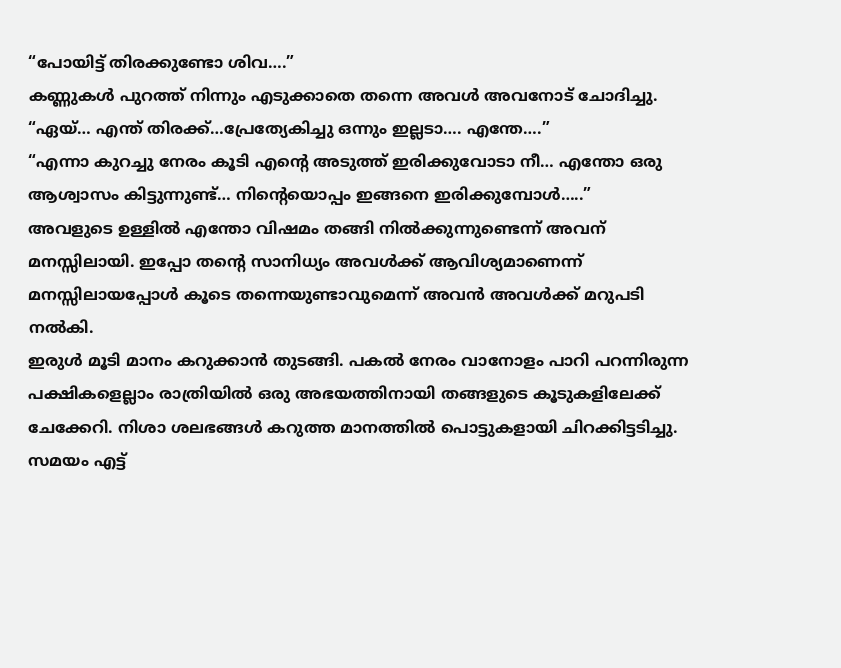“പോയിട്ട് തിരക്കുണ്ടോ ശിവ….”
കണ്ണുകൾ പുറത്ത് നിന്നും എടുക്കാതെ തന്നെ അവൾ അവനോട് ചോദിച്ചു.
“ഏയ്… എന്ത് തിരക്ക്…പ്രേത്യേകിച്ചു ഒന്നും ഇല്ലടാ…. എന്തേ….”
“എന്നാ കുറച്ചു നേരം കൂടി എന്റെ അടുത്ത് ഇരിക്കുവോടാ നീ… എന്തോ ഒരു ആശ്വാസം കിട്ടുന്നുണ്ട്… നിന്റെയൊപ്പം ഇങ്ങനെ ഇരിക്കുമ്പോൾ…..”
അവളുടെ ഉള്ളിൽ എന്തോ വിഷമം തങ്ങി നിൽക്കുന്നുണ്ടെന്ന് അവന് മനസ്സിലായി. ഇപ്പോ തന്റെ സാനിധ്യം അവൾക്ക് ആവിശ്യമാണെന്ന് മനസ്സിലായപ്പോൾ കൂടെ തന്നെയുണ്ടാവുമെന്ന് അവൻ അവൾക്ക് മറുപടി നൽകി.
ഇരുൾ മൂടി മാനം കറുക്കാൻ തുടങ്ങി. പകൽ നേരം വാനോളം പാറി പറന്നിരുന്ന പക്ഷികളെല്ലാം രാത്രിയിൽ ഒരു അഭയത്തിനായി തങ്ങളുടെ കൂടുകളിലേക്ക് ചേക്കേറി. നിശാ ശലഭങ്ങൾ കറുത്ത മാനത്തിൽ പൊട്ടുകളായി ചിറക്കിട്ടടിച്ചു. സമയം എട്ട്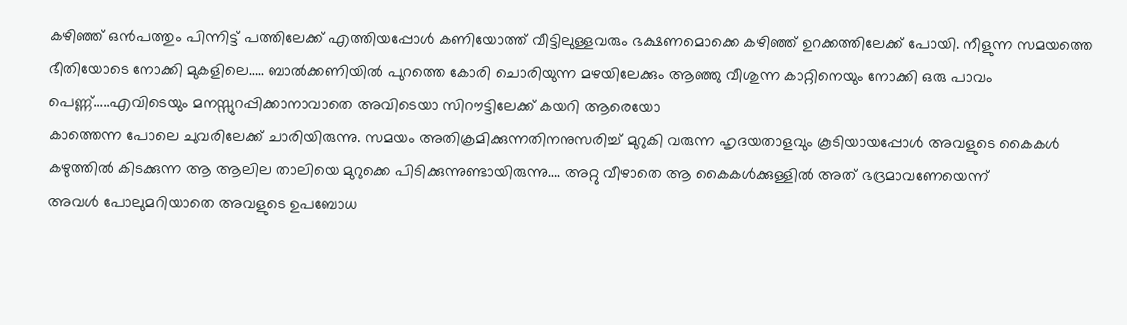കഴിഞ്ഞ് ഒൻപത്തും പിന്നിട്ട് പത്തിലേക്ക് എത്തിയപ്പോൾ കണിയോത്ത് വീട്ടിലുള്ളവരും ഭക്ഷണമൊക്കെ കഴിഞ്ഞ് ഉറക്കത്തിലേക്ക് പോയി. നീളുന്ന സമയത്തെ ഭീതിയോടെ നോക്കി മുകളിലെ….. ബാൽക്കണിയിൽ പുറത്തെ കോരി ചൊരിയുന്ന മഴയിലേക്കും ആഞ്ഞു വീശുന്ന കാറ്റിനെയും നോക്കി ഒരു പാവം പെണ്ണ്…..എവിടെയും മനസ്സുറപ്പിക്കാനാവാതെ അവിടെയാ സിറൗട്ടിലേക്ക് കയറി ആരെയോ
കാത്തെന്ന പോലെ ചുവരിലേക്ക് ചാരിയിരുന്നു. സമയം അതിക്രമിക്കുന്നതിനനുസരിച്ച് മുറുകി വരുന്ന ഹൃദയതാളവും കൂടിയായപ്പോൾ അവളുടെ കൈകൾ കഴുത്തിൽ കിടക്കുന്ന ആ ആലില താലിയെ മുറുക്കെ പിടിക്കുന്നുണ്ടായിരുന്നു…. അറ്റു വീഴാതെ ആ കൈകൾക്കുള്ളിൽ അത് ഭദ്രമാവണേയെന്ന്
അവൾ പോലുമറിയാതെ അവളുടെ ഉപബോധ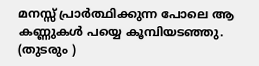മനസ്സ് പ്രാർത്ഥിക്കുന്ന പോലെ ആ കണ്ണുകൾ പയ്യെ കൂമ്പിയടഞ്ഞു.
(തുടരും )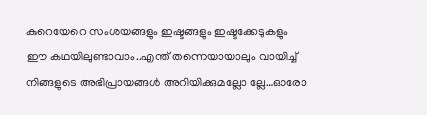കുറെയേറെ സംശയങ്ങളും ഇഷ്ടങ്ങളും ഇഷ്ടക്കേടുകളും ഈ കഥയിലുണ്ടാവാം..എന്ത് തന്നെയായാലും വായിച്ച് നിങ്ങളുടെ അഭിപ്രായങ്ങൾ അറിയിക്കുമല്ലോ ല്ലേ…ഓരോ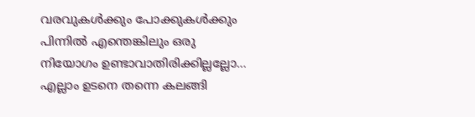വരവുകൾക്കും പോക്കുകൾക്കും പിന്നിൽ എന്തെങ്കിലും ഒരു നിയോഗം ഉണ്ടാവാതിരിക്കില്ലല്ലോ… എല്ലാം ഉടനെ തന്നെ കലങ്ങി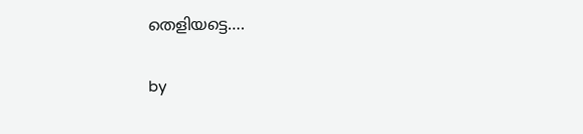തെളിയട്ടെ….

by